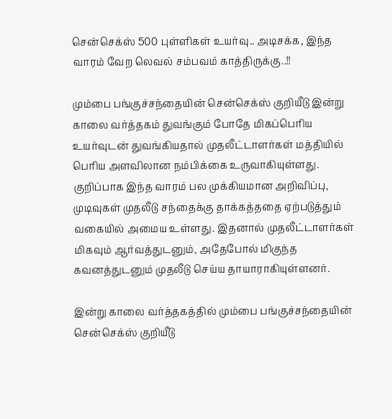சென்செக்ஸ் 500 புள்ளிகள் உயர்வு.. அடிசக்க, இந்த வாரம் வேற லெவல் சம்பவம் காத்திருக்கு..!!

மும்பை பங்குச்சந்தையின் சென்செக்ஸ் குறியீடு இன்று காலை வர்த்தகம் துவங்கும் போதே மிகப்பெரிய உயர்வுடன் துவங்கியதால் முதலீட்டாளர்கள் மத்தியில் பெரிய அளவிலான நம்பிக்கை உருவாகியுள்ளது. குறிப்பாக இந்த வாரம் பல முக்கியமான அறிவிப்பு, முடிவுகள் முதலீடு சந்தைக்கு தாக்கத்ததை ஏற்படுத்தும் வகையில் அமைய உள்ளது. இதனால் முதலீட்டாளர்கள் மிகவும் ஆர்வத்துடனும், அதேபோல் மிகுந்த கவனத்துடனும் முதலீடு செய்ய தாயாராகியுள்ளனர்.

இன்று காலை வர்த்தகத்தில் மும்பை பங்குச்சந்தையின் சென்செக்ஸ் குறியீடு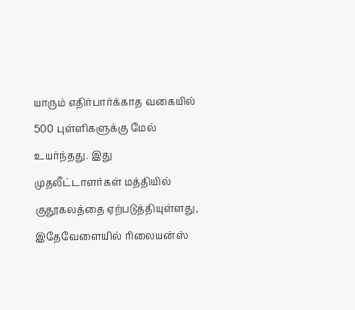யாரும் எதிர்பார்க்காத வகையில் 500 புள்ளிகளுக்கு மேல் உயர்ந்தது. இது முதலீட்டாளர்கள் மத்தியில் குதூகலத்தை ஏற்படுத்தியுள்ளது, இதேவேளையில் ரிலையன்ஸ்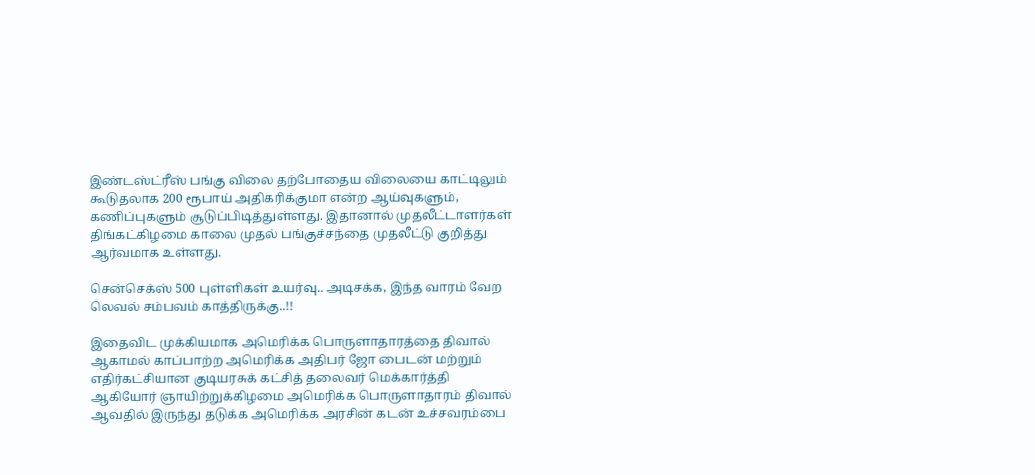இண்டஸ்ட்ரீஸ் பங்கு விலை தற்போதைய விலையை காட்டிலும் கூடுதலாக 200 ரூபாய் அதிகரிக்குமா என்ற ஆய்வுகளும், கணிப்புகளும் சூடுப்பிடித்துள்ளது. இதானால் முதலீட்டாளர்கள் திங்கட்கிழமை காலை முதல் பங்குச்சந்தை முதலீட்டு குறித்து ஆர்வமாக உள்ளது.

சென்செக்ஸ் 500 புள்ளிகள் உயர்வு.. அடிசக்க, இந்த வாரம் வேற லெவல் சம்பவம் காத்திருக்கு..!!

இதைவிட முக்கியமாக அமெரிக்க பொருளாதாரத்தை திவால் ஆகாமல் காப்பாற்ற அமெரிக்க அதிபர் ஜோ பைடன் மற்றும் எதிர்கட்சியான குடியரசுக் கட்சித் தலைவர் மெக்கார்த்தி ஆகியோர் ஞாயிற்றுக்கிழமை அமெரிக்க பொருளாதாரம் திவால் ஆவதில் இருந்து தடுக்க அமெரிக்க அரசின் கடன் உச்சவரம்பை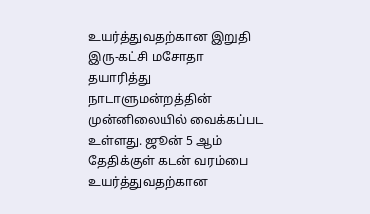உயர்த்துவதற்கான இறுதி இரு-கட்சி மசோதா தயாரித்து நாடாளுமன்றத்தின் முன்னிலையில் வைக்கப்பட உள்ளது. ஜூன் 5 ஆம் தேதிக்குள் கடன் வரம்பை உயர்த்துவதற்கான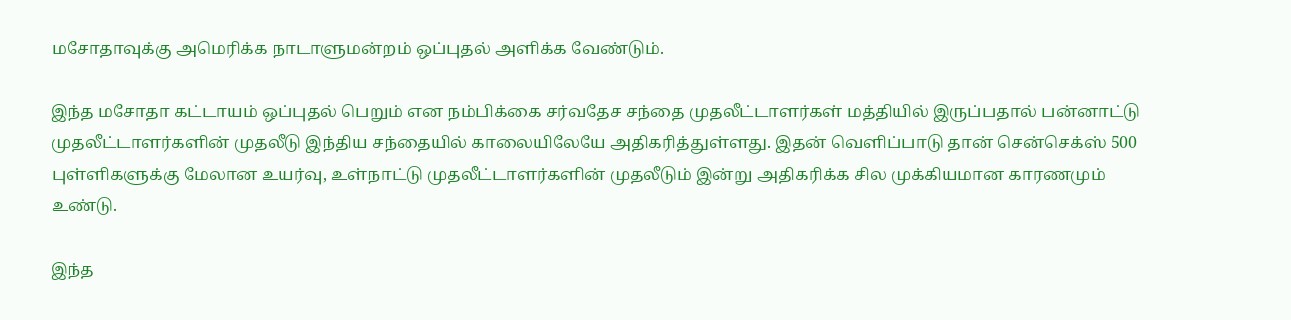மசோதாவுக்கு அமெரிக்க நாடாளுமன்றம் ஒப்புதல் அளிக்க வேண்டும்.

இந்த மசோதா கட்டாயம் ஒப்புதல் பெறும் என நம்பிக்கை சர்வதேச சந்தை முதலீட்டாளர்கள் மத்தியில் இருப்பதால் பன்னாட்டு முதலீட்டாளர்களின் முதலீடு இந்திய சந்தையில் காலையிலேயே அதிகரித்துள்ளது. இதன் வெளிப்பாடு தான் சென்செக்ஸ் 500 புள்ளிகளுக்கு மேலான உயர்வு, உள்நாட்டு முதலீட்டாளர்களின் முதலீடும் இன்று அதிகரிக்க சில முக்கியமான காரணமும் உண்டு.

இந்த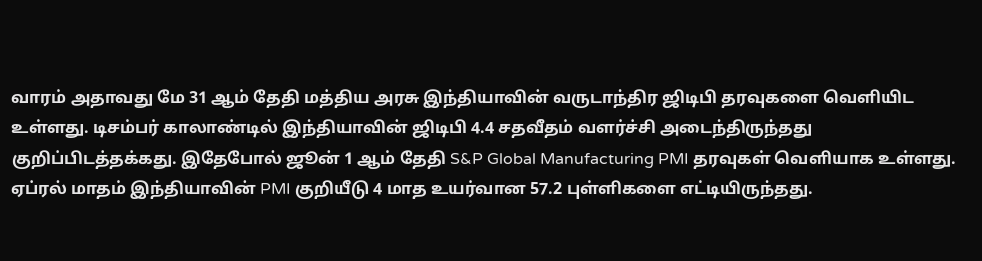வாரம் அதாவது மே 31 ஆம் தேதி மத்திய அரசு இந்தியாவின் வருடாந்திர ஜிடிபி தரவுகளை வெளியிட உள்ளது. டிசம்பர் காலாண்டில் இந்தியாவின் ஜிடிபி 4.4 சதவீதம் வளர்ச்சி அடைந்திருந்தது குறிப்பிடத்தக்கது. இதேபோல் ஜூன் 1 ஆம் தேதி S&P Global Manufacturing PMI தரவுகள் வெளியாக உள்ளது. ஏப்ரல் மாதம் இந்தியாவின் PMI குறியீடு 4 மாத உயர்வான 57.2 புள்ளிகளை எட்டியிருந்தது.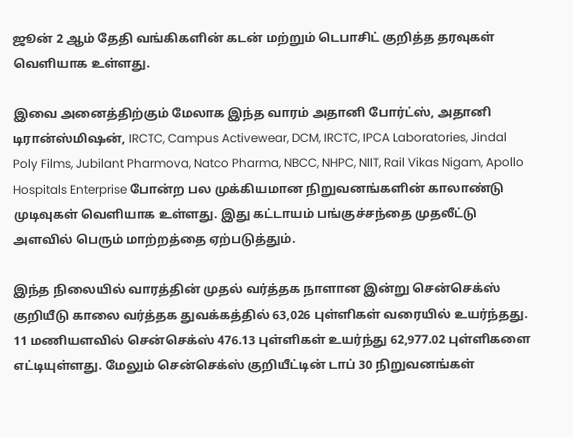ஜூன் 2 ஆம் தேதி வங்கிகளின் கடன் மற்றும் டெபாசிட் குறித்த தரவுகள் வெளியாக உள்ளது.

இவை அனைத்திற்கும் மேலாக இந்த வாரம் அதானி போர்ட்ஸ், அதானி டிரான்ஸ்மிஷன், IRCTC, Campus Activewear, DCM, IRCTC, IPCA Laboratories, Jindal Poly Films, Jubilant Pharmova, Natco Pharma, NBCC, NHPC, NIIT, Rail Vikas Nigam, Apollo Hospitals Enterprise போன்ற பல முக்கியமான நிறுவனங்களின் காலாண்டு முடிவுகள் வெளியாக உள்ளது. இது கட்டாயம் பங்குச்சந்தை முதலீட்டு அளவில் பெரும் மாற்றத்தை ஏற்படுத்தும்.

இந்த நிலையில் வாரத்தின் முதல் வர்த்தக நாளான இன்று சென்செக்ஸ் குறியீடு காலை வர்த்தக துவக்கத்தில் 63,026 புள்ளிகள் வரையில் உயர்ந்தது. 11 மணியளவில் சென்செக்ஸ் 476.13 புள்ளிகள் உயர்ந்து 62,977.02 புள்ளிகளை எட்டியுள்ளது. மேலும் சென்செக்ஸ் குறியீட்டின் டாப் 30 நிறுவனங்கள்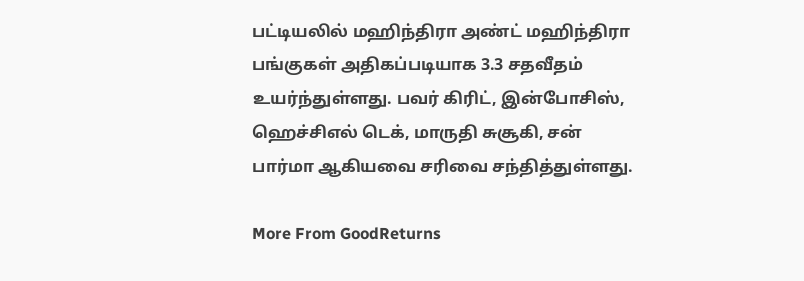பட்டியலில் மஹிந்திரா அண்ட் மஹிந்திரா பங்குகள் அதிகப்படியாக 3.3 சதவீதம் உயர்ந்துள்ளது. பவர் கிரிட், இன்போசிஸ், ஹெச்சிஎல் டெக், மாருதி சுசூகி, சன் பார்மா ஆகியவை சரிவை சந்தித்துள்ளது.

More From GoodReturns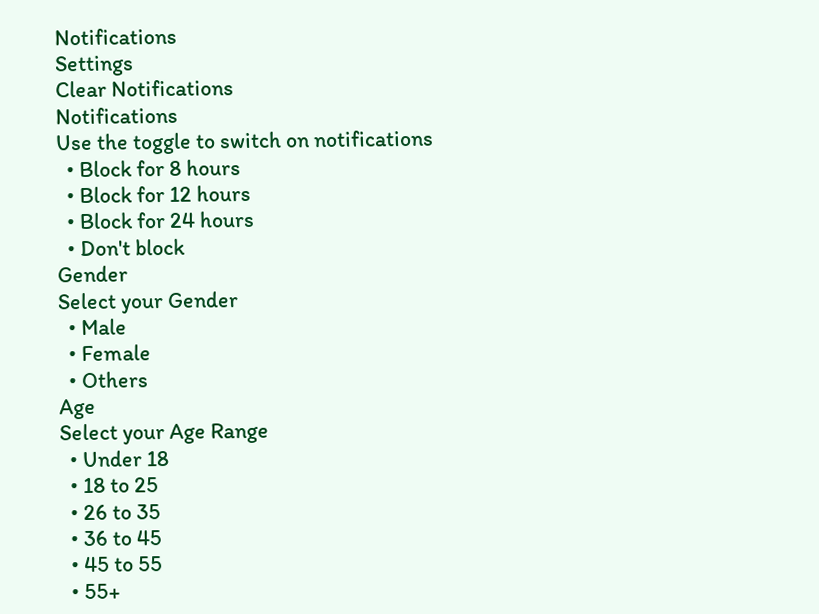Notifications
Settings
Clear Notifications
Notifications
Use the toggle to switch on notifications
  • Block for 8 hours
  • Block for 12 hours
  • Block for 24 hours
  • Don't block
Gender
Select your Gender
  • Male
  • Female
  • Others
Age
Select your Age Range
  • Under 18
  • 18 to 25
  • 26 to 35
  • 36 to 45
  • 45 to 55
  • 55+